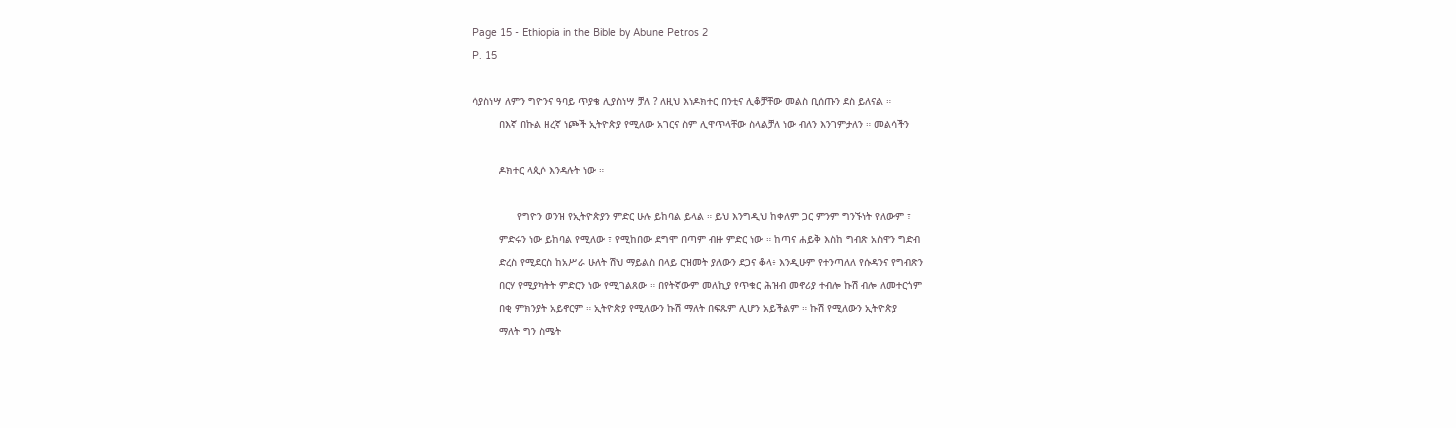Page 15 - Ethiopia in the Bible by Abune Petros 2
P. 15

ሳያስነሣ ለምን ግዮንና ዓባይ ጥያቄ ሊያስነሣ ቻለ ? ለዚህ እነዶክተር በንቲና ሊቆቻቸው መልስ ቢሰጡን ደስ ይለናል ።
         በእኛ በኩል ዘረኛ ነጮች ኢትዮጵያ የሚለው አገርና ስም ሊዋጥላቸው ስላልቻለ ነው ብለን እንገምታለን ። መልሳችን

         ዶክተር ላጲሶ እንዳሉት ነው ።

               የግዮን ወንዝ የኢትዮጵያን ምድር ሁሉ ይከባል ይላል ። ይህ እንግዲህ ከቀለም ጋር ምንም ግንኙነት የለውም ፣
         ምድሩን ነው ይከባል የሚለው ፣ የሚከበው ደግሞ በጣም ብዙ ምድር ነው ። ከጣና ሐይቅ እስከ ግብጽ አስዋን ግድብ
         ድረስ የሚደርስ ከአሥራ ሁለት ሽህ ማይልስ በላይ ርዝመት ያለውን ደጋና ቆላ፥ እንዲሁም የተንጣለለ የሱዳንና የግብጽን
         በርሃ የሚያካትት ምድርን ነው የሚገልጸው ። በየትኛውም መለኪያ የጥቁር ሕዝብ መኖሪያ ተብሎ ኩሽ ብሎ ለመተርጎም
         በቂ ምክንያት አይኖርም ። ኢትዮጵያ የሚለውን ኩሽ ማለት በፍጹም ሊሆን አይችልም ። ኩሽ የሚለውን ኢትዮጵያ
         ማለት ግን ስሜት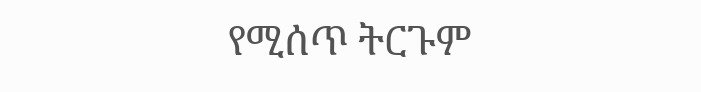የሚሰጥ ትርጉም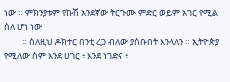ነው ። ምክንያቱም የኩሽ አንደኛው ትርጉሙ ምድር ወይም አገር የሚል ስለ ሆነ ነው
         ። ስለዚህ ዶክተር በንቲ ረጋ ብለው ያስቡበት እንላለን ። ኢትዮጵያ የሚለው ስም እንደ ሀገር ፥ እንደ ነገድና ፥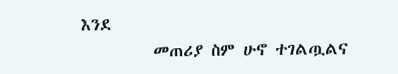እንደ
         መጠሪያ ስም ሁኖ ተገልጧልና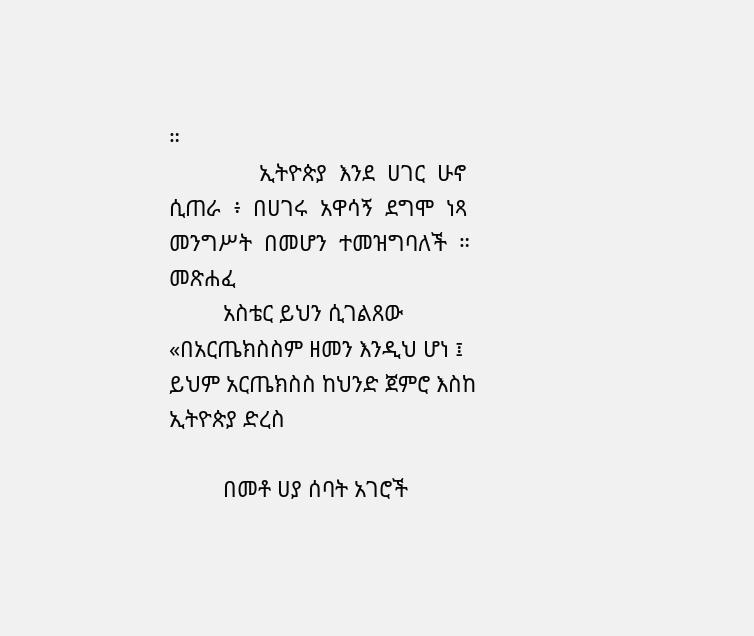።
               ኢትዮጵያ  እንደ  ሀገር  ሁኖ  ሲጠራ  ፥  በሀገሩ  አዋሳኝ  ደግሞ  ነጻ  መንግሥት  በመሆን  ተመዝግባለች  ።  መጽሐፈ
         አስቴር ይህን ሲገልጸው «በአርጤክስስም ዘመን እንዲህ ሆነ ፤ ይህም አርጤክስስ ከህንድ ጀምሮ እስከ ኢትዮጵያ ድረስ

         በመቶ ሀያ ሰባት አገሮች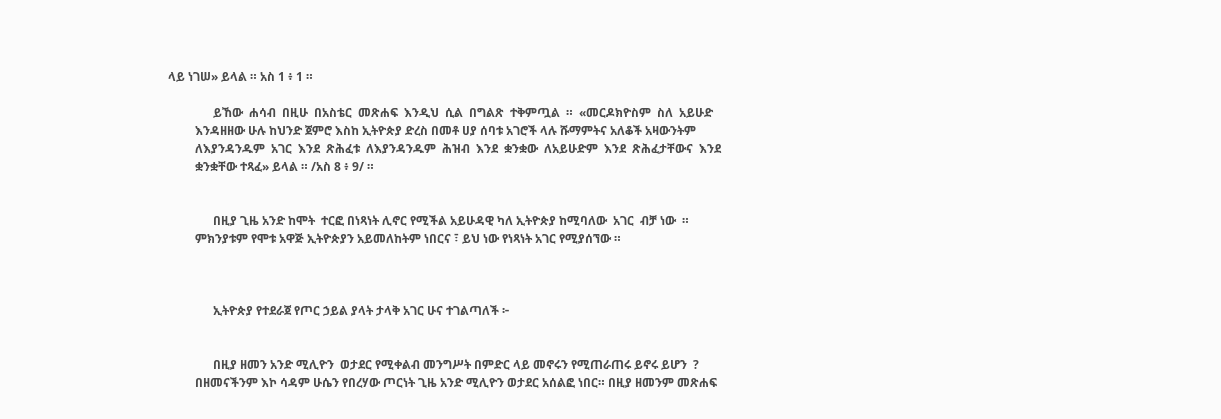ላይ ነገሠ» ይላል ። አስ 1 ፥ 1 ።

               ይኸው  ሐሳብ  በዚሁ  በአስቴር  መጽሐፍ  እንዲህ  ሲል  በግልጽ  ተቅምጧል  ።  «መርዶክዮስም  ስለ  አይሁድ
         እንዳዘዘው ሁሉ ከህንድ ጀምሮ እስከ ኢትዮጵያ ድረስ በመቶ ሀያ ሰባቱ አገሮች ላሉ ሹማምትና አለቆች አዛውንትም
         ለእያንዳንዱም  አገር  እንደ  ጽሕፈቱ  ለእያንዳንዱም  ሕዝብ  እንደ  ቋንቋው  ለአይሁድም  እንደ  ጽሕፈታቸውና  እንደ
         ቋንቋቸው ተጻፈ» ይላል ። /አስ 8 ፥ 9/ ።


               በዚያ ጊዜ አንድ ከሞት  ተርፎ በነጻነት ሊኖር የሚችል አይሁዳዊ ካለ ኢትዮጵያ ከሚባለው  አገር  ብቻ ነው  ።
         ምክንያቱም የሞቱ አዋጅ ኢትዮጵያን አይመለከትም ነበርና ፣ ይህ ነው የነጻነት አገር የሚያሰኘው ።



               ኢትዮጵያ የተደራጀ የጦር ኃይል ያላት ታላቅ አገር ሁና ተገልጣለች ፦


               በዚያ ዘመን አንድ ሚሊዮን  ወታደር የሚቀልብ መንግሥት በምድር ላይ መኖሩን የሚጠራጠሩ ይኖሩ ይሆን  ?
         በዘመናችንም እኮ ሳዳም ሁሴን የበረሃው ጦርነት ጊዜ አንድ ሚሊዮን ወታደር አሰልፎ ነበር። በዚያ ዘመንም መጽሐፍ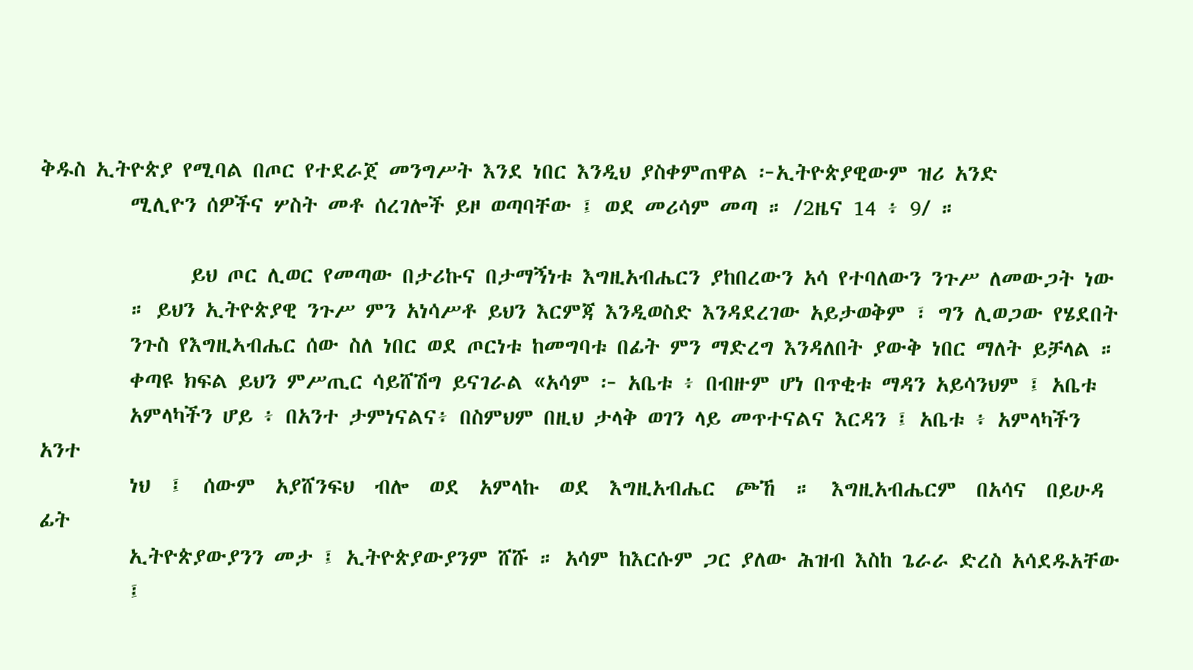ቅዱስ ኢትዮጵያ የሚባል በጦር የተደራጀ መንግሥት እንደ ነበር እንዲህ ያስቀምጠዋል ፦ኢትዮጵያዊውም ዝሪ አንድ
         ሚሊዮን ሰዎችና ሦስት መቶ ሰረገሎች ይዞ ወጣባቸው ፤ ወደ መሪሳም መጣ ። /2ዜና 14 ፥ 9/ ።

               ይህ ጦር ሊወር የመጣው በታሪኩና በታማኝነቱ እግዚአብሔርን ያከበረውን አሳ የተባለውን ንጉሥ ለመውጋት ነው
         ። ይህን ኢትዮጵያዊ ንጉሥ ምን አነሳሥቶ ይህን እርምጃ እንዲወስድ እንዳደረገው አይታወቅም ፣ ግን ሊወጋው የሄደበት
         ንጉስ የእግዚኣብሔር ሰው ስለ ነበር ወደ ጦርነቱ ከመግባቱ በፊት ምን ማድረግ እንዳለበት ያውቅ ነበር ማለት ይቻላል ።
         ቀጣዩ ክፍል ይህን ምሥጢር ሳይሸሽግ ይናገራል «አሳም ፦ አቤቱ ፥ በብዙም ሆነ በጥቂቱ ማዳን አይሳንህም ፤ አቤቱ
         አምላካችን ሆይ ፥ በአንተ ታምነናልና፥ በስምህም በዚህ ታላቅ ወገን ላይ መጥተናልና እርዳን ፤ አቤቱ ፥ አምላካችን አንተ
         ነህ  ፤  ሰውም  አያሸንፍህ  ብሎ  ወደ  አምላኩ  ወደ  እግዚአብሔር  ጮኸ  ።  እግዚአብሔርም  በአሳና  በይሁዳ  ፊት
         ኢትዮጵያውያንን መታ ፤ ኢትዮጵያውያንም ሸሹ ። አሳም ከእርሱም ጋር ያለው ሕዝብ እስከ ጌራራ ድረስ አሳደዱአቸው
         ፤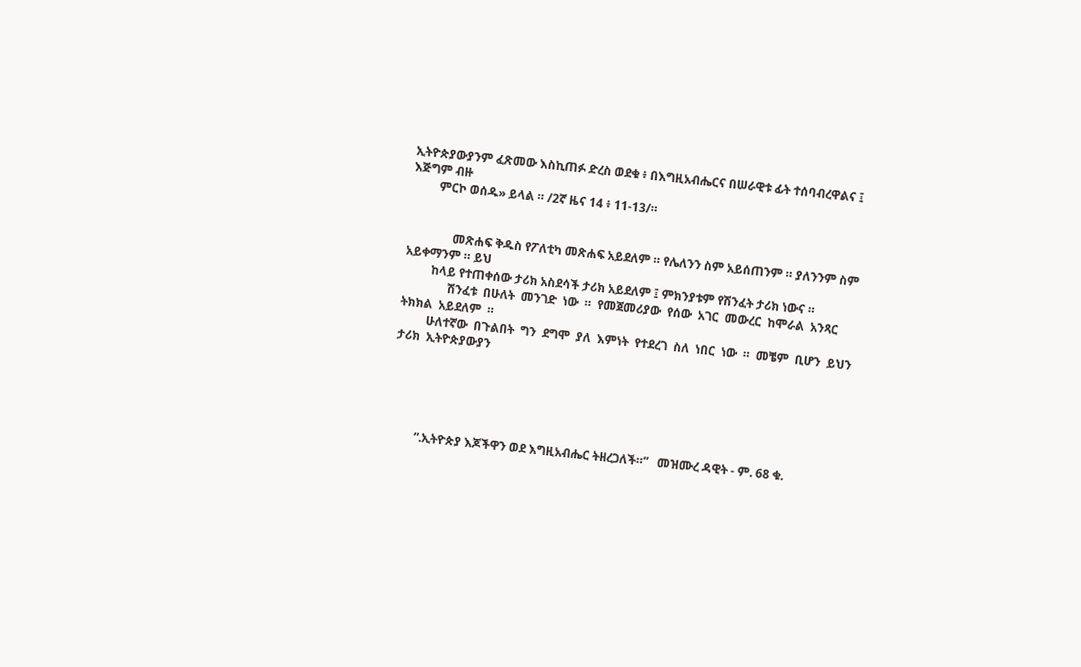ኢትዮጵያውያንም ፈጽመው እስኪጠፉ ድረስ ወደቁ ፥ በእግዚአብሔርና በሠራዊቱ ፊት ተሰባብረዋልና ፤ እጅግም ብዙ
         ምርኮ ወሰዱ» ይላል ። /2ኛ ዜና 14 ፥ 11-13/።


               መጽሐፍ ቅዱስ የፖለቲካ መጽሐፍ አይደለም ። የሌለንን ስም አይሰጠንም ። ያለንንም ስም አይቀማንም ። ይህ
         ከላይ የተጠቀሰው ታሪክ አስደሳች ታሪክ አይደለም ፤ ምክንያቱም የሽንፈት ታሪክ ነውና ።
               ሽንፈቱ  በሁለት  መንገድ  ነው  ።  የመጀመሪያው  የሰው  አገር  መውረር  ከሞራል  አንጻር  ትክክል  አይደለም  ።
         ሁለተኛው  በጉልበት  ግን  ደግሞ  ያለ  እምነት  የተደረገ  ስለ  ነበር  ነው  ።  መቼም  ቢሆን  ይህን  ታሪክ  ኢትዮጵያውያን





         “.ኢትዮጵያ እጆችዋን ወደ እግዚአብሔር ትዘረጋለች።”   መዝሙረ ዳዊት - ም. 68 ቁ.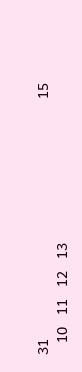31                                                            15
   10   11   12   13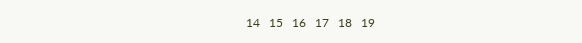14   15   16   17   18   19